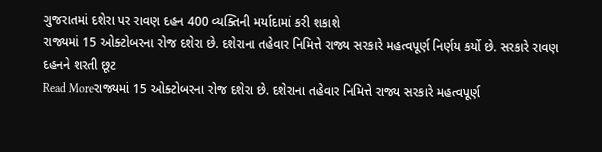ગુજરાતમાં દશેરા પર રાવણ દહન 400 વ્યક્તિની મર્યાદામાં કરી શકાશે
રાજ્યમાં 15 ઓક્ટોબરના રોજ દશેરા છે. દશેરાના તહેવાર નિમિત્તે રાજ્ય સરકારે મહત્વપૂર્ણ નિર્ણય કર્યો છે. સરકારે રાવણ દહનને શરતી છૂટ
Read Moreરાજ્યમાં 15 ઓક્ટોબરના રોજ દશેરા છે. દશેરાના તહેવાર નિમિત્તે રાજ્ય સરકારે મહત્વપૂર્ણ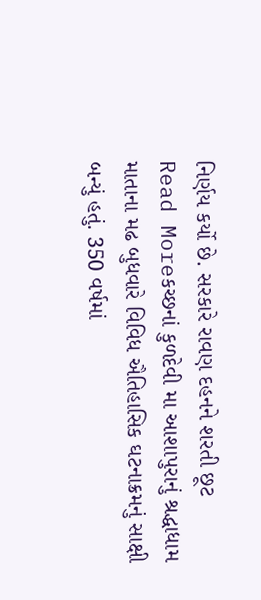નિર્ણય કર્યો છે. સરકારે રાવણ દહનને શરતી છૂટ
Read Moreકચ્છનાં કુળદેવી મા આશાપુરાનું શ્રદ્ધાધામ માતાના મઢ બુધવારે વિવિધ ઐતિહાસિક ઘટનાક્રમનું સાક્ષી બન્યું હતું. 350 વર્ષમાં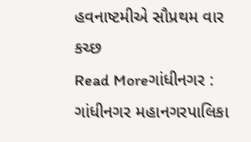હવનાષ્ટમીએ સૌપ્રથમ વાર કચ્છ
Read Moreગાંધીનગર : ગાંધીનગર મહાનગરપાલિકા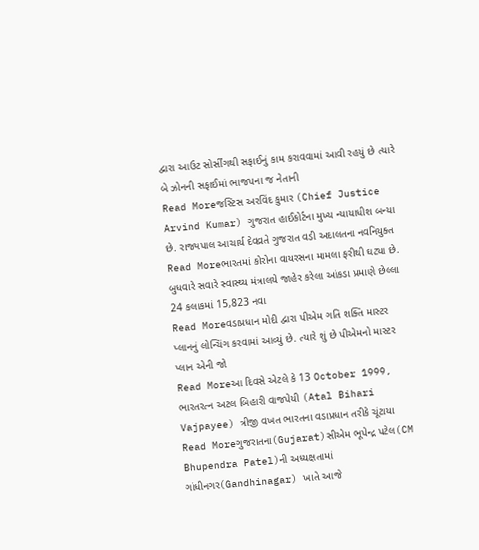દ્વારા આઉટ સોર્સીંગથી સફાઈનું કામ કરાવવામાં આવી રહયું છે ત્યારે બે ઝોનની સફાઈમાં ભાજપના જ નેતાની
Read Moreજસ્ટિસ અરવિંદ કુમાર (Chief Justice Arvind Kumar) ગુજરાત હાઈકોર્ટના મુખ્ય ન્યાયાધીશ બન્યા છે. રાજ્યપાલ આચાર્ય દેવવ્રતે ગુજરાત વડી અદાલતના નવનિયુક્ત
Read Moreભારતમાં કોરોના વાયરસના મામલા ફરીથી ઘટ્યા છે. બુધવારે સવારે સ્વાસ્થ્ય મંત્રાલયે જાહેર કરેલા આંકડા પ્રમાણે છેલ્લા 24 કલાકમાં 15,823 નવા
Read Moreવડાપ્રધાન મોદી દ્વારા પીએમ ગતિ શક્તિ માસ્ટર પ્લાનનું લોન્ચિંગ કરવામાં આવ્યું છે. ત્યારે શું છે પીએમનો માસ્ટર પ્લાન એની જો
Read Moreઆ દિવસે એટલે કે 13 October 1999, ભારતરત્ન અટલ બિહારી વાજપેયી (Atal Bihari Vajpayee) ત્રીજી વખત ભારતના વડાપ્રધાન તરીકે ચૂંટાયા
Read Moreગુજરાતના(Gujarat)સીએમ ભૂપેન્દ્ર પટેલ(CM Bhupendra Patel)ની અધ્યક્ષતામાં ગાંધીનગર(Gandhinagar) ખાતે આજે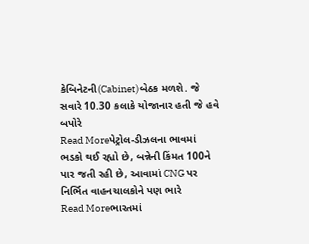કેબિનેટની(Cabinet)બેઠક મળશે. જે સવારે 10.30 કલાકે યોજાનાર હતી જે હવે બપોરે
Read Moreપેટ્રોલ-ડીઝલના ભાવમાં ભડકો થઈ રહ્યો છે, બન્નેની કિંમત 100ને પાર જતી રહી છે, આવામાં CNG પર નિર્ભિત વાહનચાલકોને પણ ભારે
Read Moreભારતમાં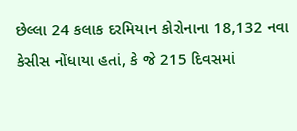છેલ્લા 24 કલાક દરમિયાન કોરોનાના 18,132 નવા કેસીસ નોંધાયા હતાં, કે જે 215 દિવસમાં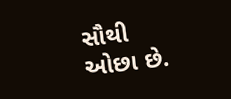સૌથી ઓછા છે.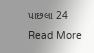પાછલા 24
Read More